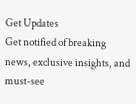Get Updates
Get notified of breaking news, exclusive insights, and must-see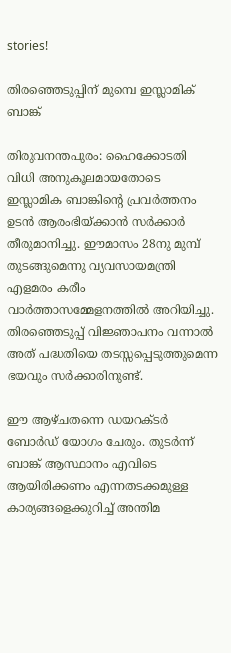stories!

തിരഞ്ഞെടുപ്പിന് മുമ്പെ ഇസ്ലാമിക് ബാങ്ക്

തിരുവനന്തപുരം: ഹൈക്കോടതി വിധി അനുകൂലമായതോടെ ഇസ്ലാമിക ബാങ്കിന്റെ പ്രവര്‍ത്തനം ഉടന്‍ ആരംഭിയ്ക്കാന്‍ സര്‍ക്കാര്‍ തീരുമാനിച്ചു. ഈമാസം 28നു മുമ്പ് തുടങ്ങുമെന്നു വ്യവസായമന്ത്രി എളമരം കരീം വാര്‍ത്താസമ്മേളനത്തില്‍ അറിയിച്ചു. തിരഞ്ഞെടുപ്പ് വിജ്ഞാപനം വന്നാല്‍ അത് പദ്ധതിയെ തടസ്സപ്പെടുത്തുമെന്ന ഭയവും സര്‍ക്കാരിനുണ്ട്.

ഈ ആഴ്ചതന്നെ ഡയറക്ടര്‍ ബോര്‍ഡ് യോഗം ചേരും. തുടര്‍ന്ന് ബാങ്ക് ആസ്ഥാനം എവിടെ ആയിരിക്കണം എന്നതടക്കമുള്ള കാര്യങ്ങളെക്കുറിച്ച് അന്തിമ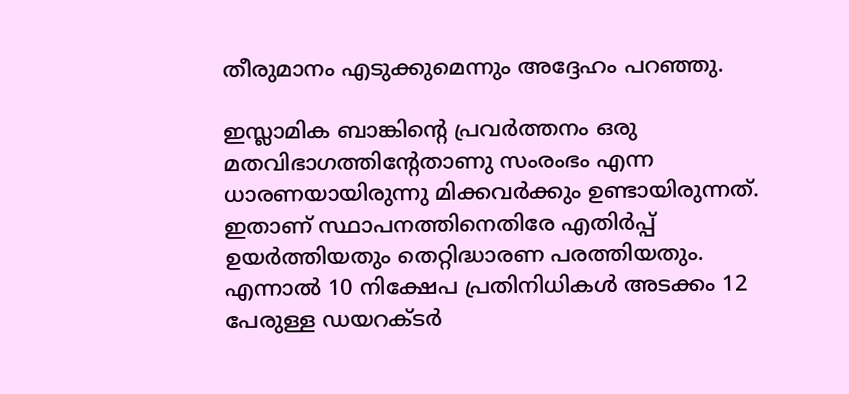തീരുമാനം എടുക്കുമെന്നും അദ്ദേഹം പറഞ്ഞു.

ഇസ്ലാമിക ബാങ്കിന്റെ പ്രവര്‍ത്തനം ഒരു മതവിഭാഗത്തിന്റേതാണു സംരംഭം എന്ന ധാരണയായിരുന്നു മിക്കവര്‍ക്കും ഉണ്ടായിരുന്നത്. ഇതാണ് സ്ഥാപനത്തിനെതിരേ എതിര്‍പ്പ് ഉയര്‍ത്തിയതും തെറ്റിദ്ധാരണ പരത്തിയതും. എന്നാല്‍ 10 നിക്ഷേപ പ്രതിനിധികള്‍ അടക്കം 12 പേരുള്ള ഡയറക്ടര്‍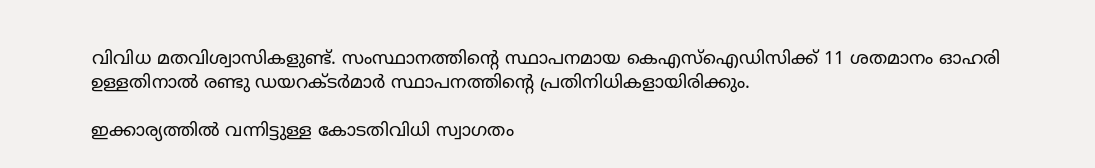വിവിധ മതവിശ്വാസികളുണ്ട്. സംസ്ഥാനത്തിന്റെ സ്ഥാപനമായ കെഎസ്‌ഐഡിസിക്ക് 11 ശതമാനം ഓഹരി ഉള്ളതിനാല്‍ രണ്ടു ഡയറക്ടര്‍മാര്‍ സ്ഥാപനത്തിന്റെ പ്രതിനിധികളായിരിക്കും.

ഇക്കാര്യത്തില്‍ വന്നിട്ടുള്ള കോടതിവിധി സ്വാഗതം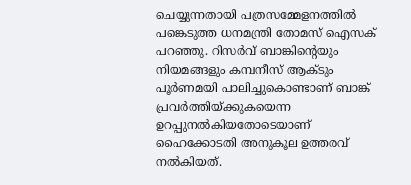ചെയ്യുന്നതായി പത്രസമ്മേളനത്തില്‍ പങ്കെടുത്ത ധനമന്ത്രി തോമസ് ഐസക് പറഞ്ഞു. റിസര്‍വ് ബാങ്കിന്റെയും നിയമങ്ങളും കമ്പനീസ് ആക്ടും പൂര്‍ണമയി പാലിച്ചുകൊണ്ടാണ് ബാങ്ക് പ്രവര്‍ത്തിയ്ക്കുകയെന്ന ഉറപ്പുനല്‍കിയതോടെയാണ് ഹൈക്കോടതി അനുകൂല ഉത്തരവ് നല്‍കിയത്.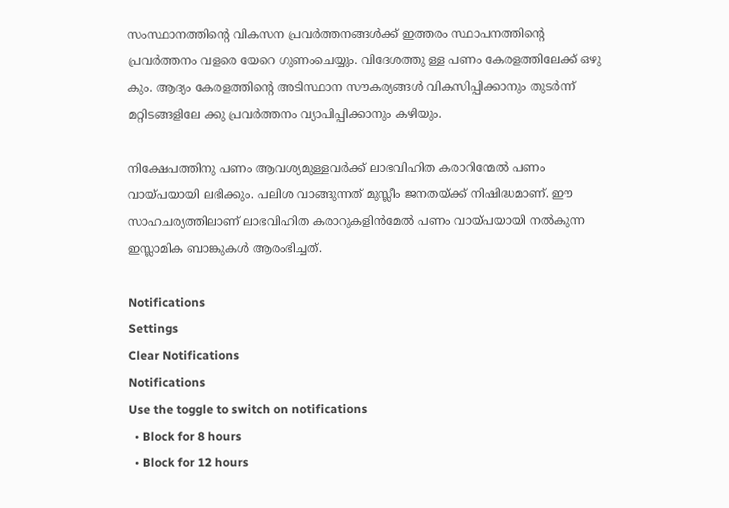സംസ്ഥാനത്തിന്റെ വികസന പ്രവര്‍ത്തനങ്ങള്‍ക്ക് ഇത്തരം സ്ഥാപനത്തിന്റെ പ്രവര്‍ത്തനം വളരെ യേറെ ഗുണംചെയ്യും. വിദേശത്തു ള്ള പണം കേരളത്തിലേക്ക് ഒഴു കും. ആദ്യം കേരളത്തിന്റെ അടിസ്ഥാന സൗകര്യങ്ങള്‍ വികസിപ്പിക്കാനും തുടര്‍ന്ന് മറ്റിടങ്ങളിലേ ക്കു പ്രവര്‍ത്തനം വ്യാപിപ്പിക്കാനും കഴിയും.

നിക്ഷേപത്തിനു പണം ആവശ്യമുള്ളവര്‍ക്ക് ലാഭവിഹിത കരാറിന്മേല്‍ പണം വായ്പയായി ലഭിക്കും. പലിശ വാങ്ങുന്നത് മുസ്ലീം ജനതയ്ക്ക് നിഷിദ്ധമാണ്. ഈ സാഹചര്യത്തിലാണ് ലാഭവിഹിത കരാറുകളിന്‍മേല്‍ പണം വായ്പയായി നല്‍കുന്ന ഇസ്ലാമിക ബാങ്കുകള്‍ ആരംഭിച്ചത്.

Notifications
Settings
Clear Notifications
Notifications
Use the toggle to switch on notifications
  • Block for 8 hours
  • Block for 12 hours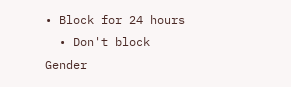• Block for 24 hours
  • Don't block
Gender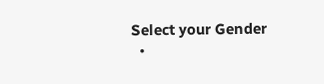Select your Gender
  •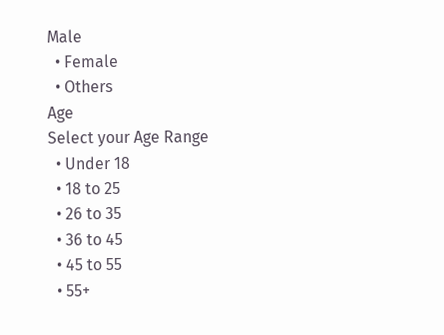Male
  • Female
  • Others
Age
Select your Age Range
  • Under 18
  • 18 to 25
  • 26 to 35
  • 36 to 45
  • 45 to 55
  • 55+